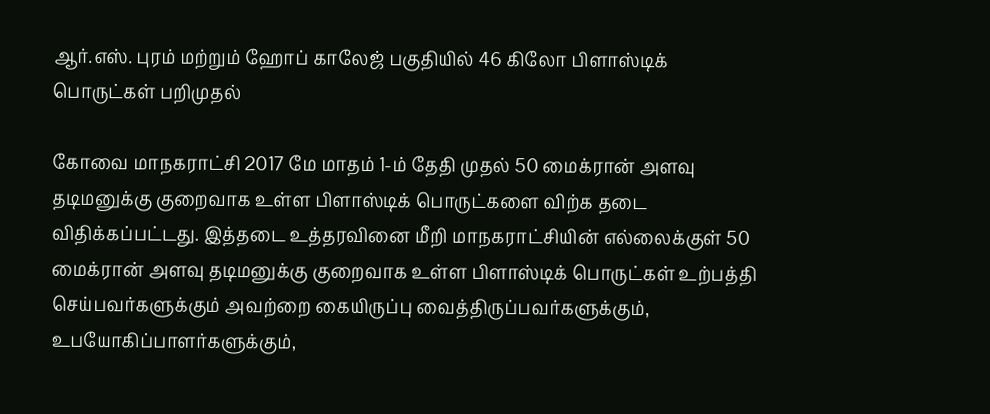ஆர்.எஸ். புரம் மற்றும் ஹோப் காலேஜ் பகுதியில் 46 கிலோ பிளாஸ்டிக் பொருட்கள் பறிமுதல்

கோவை மாநகராட்சி 2017 மே மாதம் 1-ம் தேதி முதல் 50 மைக்ரான் அளவு தடிமனுக்கு குறைவாக உள்ள பிளாஸ்டிக் பொருட்களை விற்க தடை விதிக்கப்பட்டது. இத்தடை உத்தரவினை மீறி மாநகராட்சியின் எல்லைக்குள் 50 மைக்ரான் அளவு தடிமனுக்கு குறைவாக உள்ள பிளாஸ்டிக் பொருட்கள் உற்பத்தி செய்பவர்களுக்கும் அவற்றை கையிருப்பு வைத்திருப்பவர்களுக்கும், உபயோகிப்பாளர்களுக்கும்,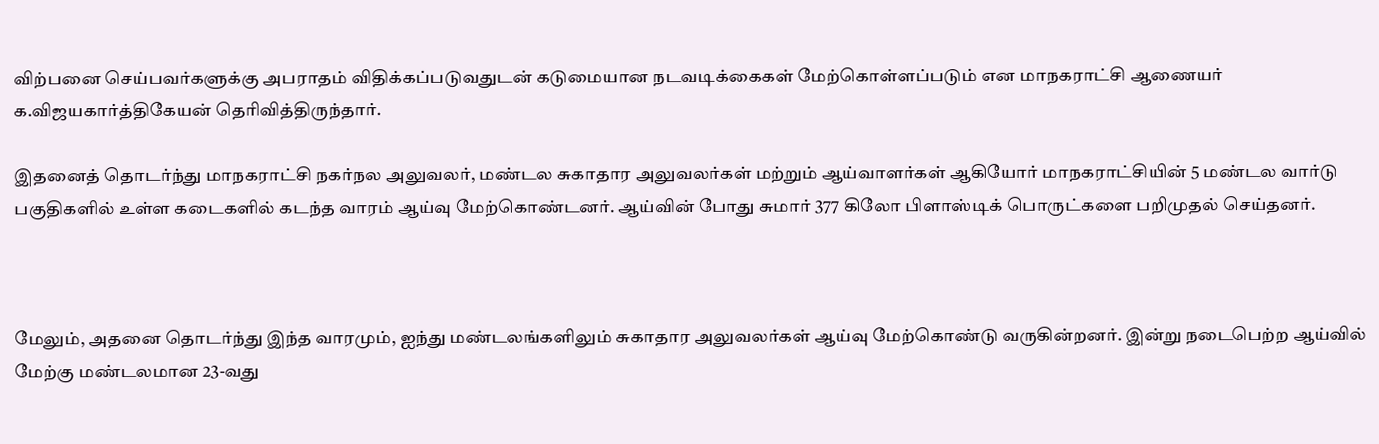விற்பனை செய்பவர்களுக்கு அபராதம் விதிக்கப்படுவதுடன் கடுமையான நடவடிக்கைகள் மேற்கொள்ளப்படும் என மாநகராட்சி ஆணையர் க.விஜயகார்த்திகேயன் தெரிவித்திருந்தார்.

இதனைத் தொடர்ந்து மாநகராட்சி நகர்நல அலுவலர், மண்டல சுகாதார அலுவலர்கள் மற்றும் ஆய்வாளர்கள் ஆகியோர் மாநகராட்சியின் 5 மண்டல வார்டு பகுதிகளில் உள்ள கடைகளில் கடந்த வாரம் ஆய்வு மேற்கொண்டனர். ஆய்வின் போது சுமார் 377 கிலோ பிளாஸ்டிக் பொருட்களை பறிமுதல் செய்தனர்.



மேலும், அதனை தொடர்ந்து இந்த வாரமும், ஐந்து மண்டலங்களிலும் சுகாதார அலுவலர்கள் ஆய்வு மேற்கொண்டு வருகின்றனர். இன்று நடைபெற்ற ஆய்வில் மேற்கு மண்டலமான 23-வது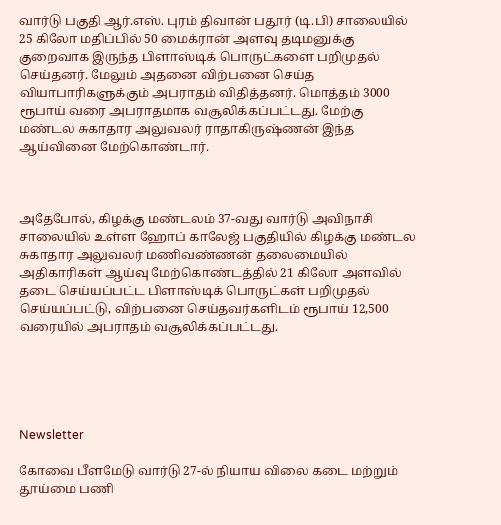வார்டு பகுதி ஆர்.எஸ். புரம் திவான் பதூர் (டி.பி) சாலையில் 25 கிலோ மதிப்பில் 50 மைக்ரான் அளவு தடிமனுக்கு குறைவாக இருந்த பிளாஸ்டிக் பொருட்களை பறிமுதல் செய்தனர். மேலும் அதனை விற்பனை செய்த வியாபாரிகளுக்கும் அபராதம் விதித்தனர். மொத்தம் 3000 ரூபாய் வரை அபராதமாக வசூலிக்கப்பட்டது. மேற்கு மண்டல சுகாதார அலுவலர் ராதாகிருஷ்ணன் இந்த ஆய்வினை மேற்கொண்டார்.



அதேபோல், கிழக்கு மண்டலம் 37-வது வார்டு அவிநாசி சாலையில் உள்ள ஹோப் காலேஜ் பகுதியில் கிழக்கு மண்டல சுகாதார அலுவலர் மணிவண்ணன் தலைமையில் அதிகாரிகள் ஆய்வு மேற்கொண்டத்தில் 21 கிலோ அளவில் தடை செய்யப்பட்ட பிளாஸ்டிக் பொருட்கள் பறிமுதல் செய்யப்பட்டு, விற்பனை செய்தவர்களிடம் ரூபாய் 12,500 வரையில் அபராதம் வசூலிக்கப்பட்டது.





Newsletter

கோவை பீளமேடு வார்டு 27-ல் நியாய விலை கடை மற்றும் தூய்மை பணி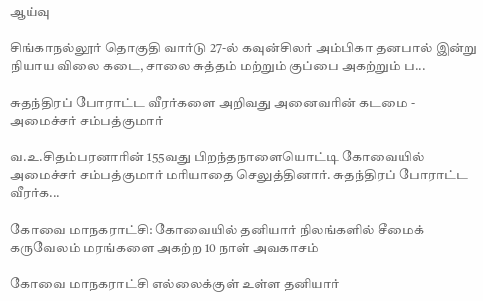ஆய்வு

சிங்காநல்லூர் தொகுதி வார்டு 27-ல் கவுன்சிலர் அம்பிகா தனபால் இன்று நியாய விலை கடை, சாலை சுத்தம் மற்றும் குப்பை அகற்றும் ப...

சுதந்திரப் போராட்ட வீரர்களை அறிவது அனைவரின் கடமை - அமைச்சர் சம்பத்குமார்

வ.உ.சிதம்பரனாரின் 155வது பிறந்தநாளையொட்டி கோவையில் அமைச்சர் சம்பத்குமார் மரியாதை செலுத்தினார். சுதந்திரப் போராட்ட வீரர்க...

கோவை மாநகராட்சி: கோவையில் தனியார் நிலங்களில் சீமைக் கருவேலம் மரங்களை அகற்ற 10 நாள் அவகாசம்

கோவை மாநகராட்சி எல்லைக்குள் உள்ள தனியார்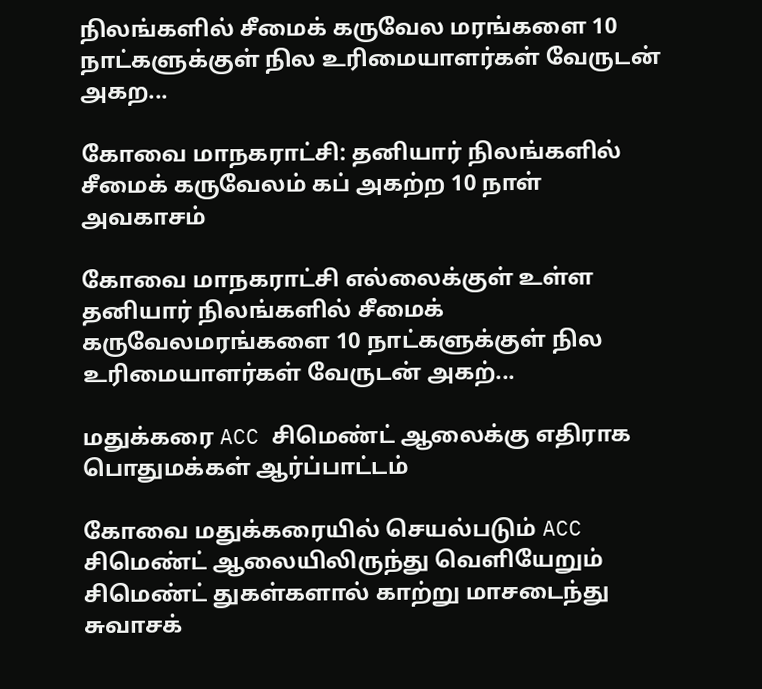நிலங்களில் சீமைக் கருவேல மரங்களை 10 நாட்களுக்குள் நில உரிமையாளர்கள் வேருடன் அகற...

கோவை மாநகராட்சி: தனியார் நிலங்களில் சீமைக் கருவேலம் கப் அகற்ற 10 நாள் அவகாசம்

கோவை மாநகராட்சி எல்லைக்குள் உள்ள தனியார் நிலங்களில் சீமைக் கருவேலமரங்களை 10 நாட்களுக்குள் நில உரிமையாளர்கள் வேருடன் அகற்...

மதுக்கரை ACC சிமெண்ட் ஆலைக்கு எதிராக பொதுமக்கள் ஆர்ப்பாட்டம்

கோவை மதுக்கரையில் செயல்படும் ACC சிமெண்ட் ஆலையிலிருந்து வெளியேறும் சிமெண்ட் துகள்களால் காற்று மாசடைந்து சுவாசக்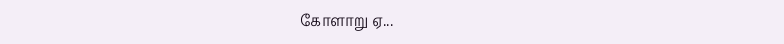கோளாறு ஏ...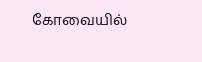கோவையில்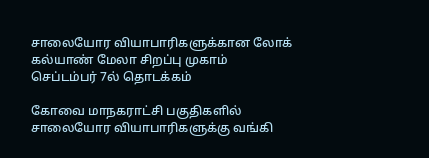சாலையோர வியாபாரிகளுக்கான லோக் கல்யாண் மேலா சிறப்பு முகாம் செப்டம்பர் 7ல் தொடக்கம்

கோவை மாநகராட்சி பகுதிகளில் சாலையோர வியாபாரிகளுக்கு வங்கி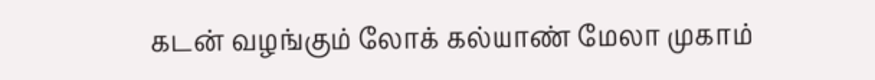கடன் வழங்கும் லோக் கல்யாண் மேலா முகாம்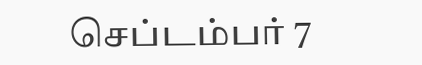செப்டம்பர் 7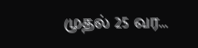முதல் 25 வர...